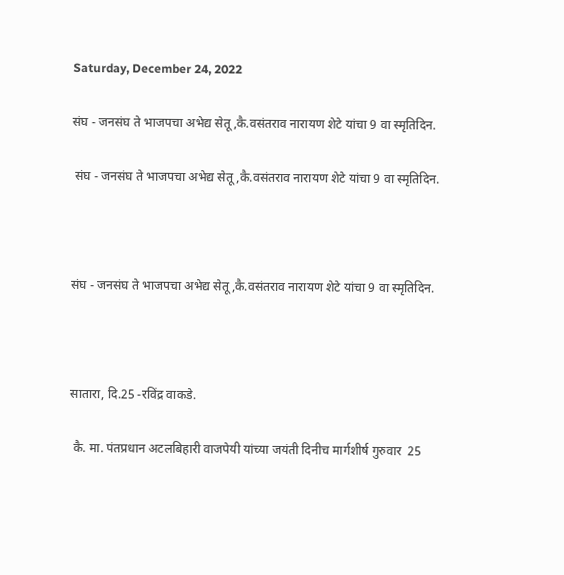Saturday, December 24, 2022

संघ - जनसंघ ते भाजपचा अभेद्य सेतू ,कै.वसंतराव नारायण शेटे यांचा 9 वा स्मृतिदिन.

 संघ - जनसंघ ते भाजपचा अभेद्य सेतू ,कै.वसंतराव नारायण शेटे यांचा 9 वा स्मृतिदिन.



संघ - जनसंघ ते भाजपचा अभेद्य सेतू ,कै.वसंतराव नारायण शेटे यांचा 9 वा स्मृतिदिन.



सातारा, दि.25 -रविंद्र वाकडे.

 कै. मा. पंतप्रधान अटलबिहारी वाजपेयी यांच्या जयंती दिनीच मार्गशीर्ष गुरुवार  25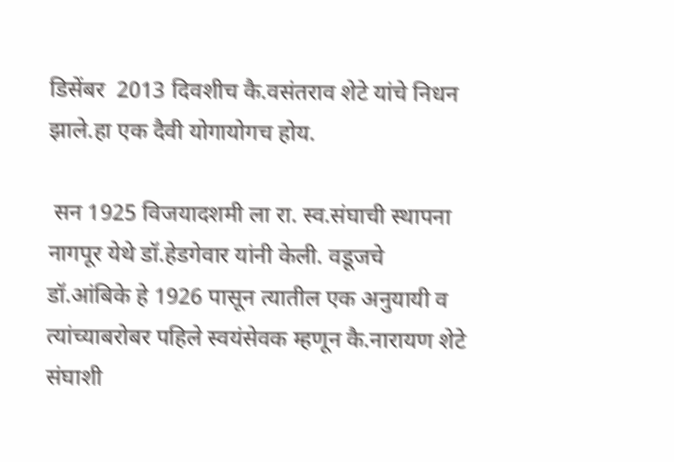डिसेंबर  2013 दिवशीच कै.वसंतराव शेटे यांचे निधन झाले.हा एक दैवी योगायोगच होय.

 सन 1925 विजयादशमी ला रा. स्व.संघाची स्थापना नागपूर येथे डॉ.हेडगेवार यांनी केली. वडूजचे डॉ.आंबिके हे 1926 पासून त्यातील एक अनुयायी व त्यांच्याबरोबर पहिले स्वयंसेवक म्हणून कै.नारायण शेटे संघाशी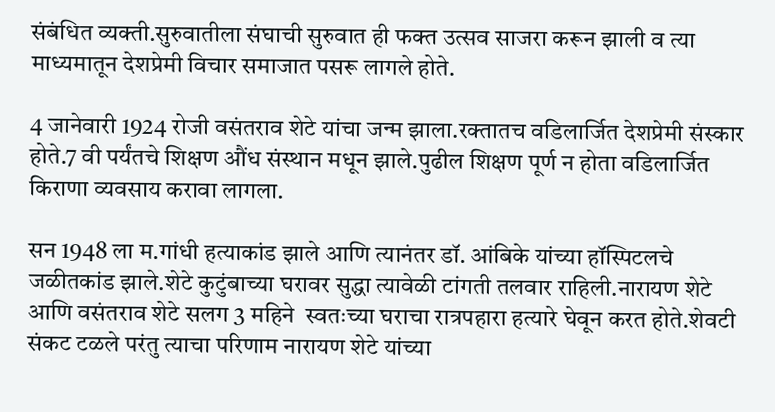संबंधित व्यक्ती.सुरुवातीला संघाची सुरुवात ही फक्त उत्सव साजरा करून झाली व त्या माध्यमातून देशप्रेमी विचार समाजात पसरू लागले होते.

4 जानेवारी 1924 रोजी वसंतराव शेटे यांचा जन्म झाला.रक्तातच वडिलार्जित देशप्रेमी संस्कार होते.7 वी पर्यंतचे शिक्षण औंध संस्थान मधून झाले.पुढील शिक्षण पूर्ण न होता वडिलार्जित किराणा व्यवसाय करावा लागला.

सन 1948 ला म.गांधी हत्याकांड झाले आणि त्यानंतर डॉ. आंबिके यांच्या हॉस्पिटलचे जळीतकांड झाले.शेटे कुटुंबाच्या घरावर सुद्धा त्यावेळी टांगती तलवार राहिली.नारायण शेटे आणि वसंतराव शेटे सलग 3 महिने  स्वतःच्या घराचा रात्रपहारा हत्यारे घेवून करत होते.शेवटी संकट टळले परंतु त्याचा परिणाम नारायण शेटे यांच्या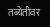तब्येतीवर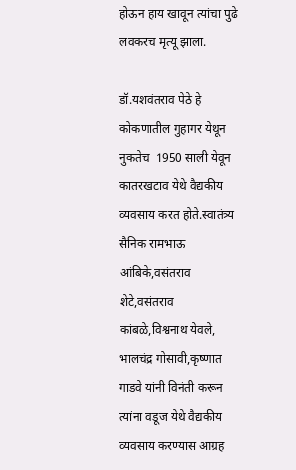होऊन हाय खावून त्यांचा पुढे लवकरच मृत्यू झाला.

डॉ.यशवंतराव पेठे हे कोकणातील गुहागर येथून नुकतेच  1950 साली येवून  कातरखटाव येथे वैद्यकीय व्यवसाय करत होते.स्वातंत्र्य सैनिक रामभाऊ आंबिके,वसंतराव शेटे,वसंतराव  कांबळे,विश्वनाथ येवले, भालचंद्र गोसावी,कृष्णात गाडवे यांनी विनंती करून त्यांना वडूज येथे वैद्यकीय व्यवसाय करण्यास आग्रह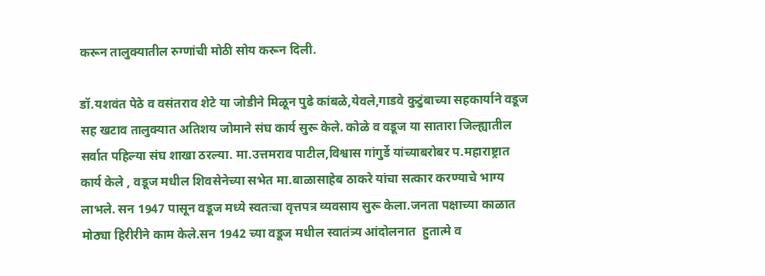करून तालुक्यातील रुग्णांची मोठी सोय करून दिली.

डॉ.यशवंत पेठे व वसंतराव शेटे या जोडीने मिळून पुढे कांबळे,येवले,गाडवे कुटुंबाच्या सहकार्याने वडूज सह खटाव तालुक्यात अतिशय जोमाने संघ कार्य सुरू केले. कोळे व वडूज या सातारा जिल्ह्यातील सर्वात पहिल्या संघ शाखा ठरल्या. मा.उत्तमराव पाटील,विश्वास गांगुर्डे यांच्याबरोबर प.महाराष्ट्रात  कार्य केले , वडूज मधील शिवसेनेच्या सभेत मा.बाळासाहेब ठाकरे यांचा सत्कार करण्याचे भाग्य लाभले. सन 1947 पासून वडूज मध्ये स्वतःचा वृत्तपत्र व्यवसाय सुरू केला.जनता पक्षाच्या काळात मोठ्या हिरीरीने काम केले.सन 1942 च्या वडूज मधील स्वातंत्र्य आंदोलनात  हुतात्मे व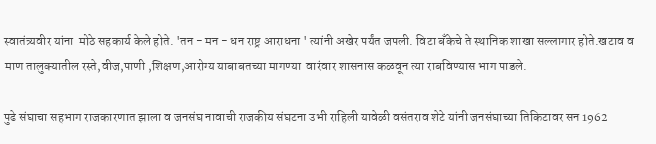स्वातंत्र्यवीर यांना  मोठे सहकार्य केले होते. 'तन - मन - धन राष्ट्र आराधना ' त्यांनी अखेर पर्यंत जपली. विटा बँकेचे ते स्थानिक शाखा सल्लागार होते.खटाव व माण तालुक्यातील रस्ते,वीज,पाणी ,शिक्षण,आरोग्य याबाबतच्या मागण्या  वारंवार शासनास कळवून त्या राबविण्यास भाग पाडले.

पुढे संघाचा सहभाग राजकारणात झाला व जनसंघ नावाची राजकीय संघटना उभी राहिली यावेळी वसंतराव शेटे यांनी जनसंघाच्या तिकिटावर सन 1962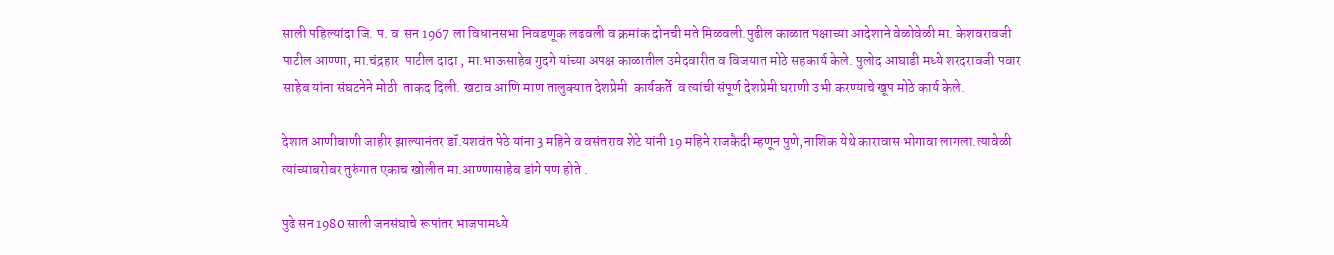साली पहिल्यांदा जि. प. व  सन 1967 ला विधानसभा निवडणूक लढवली व क्रमांक दोनची मते मिळवली.पुढील काळात पक्षाच्या आदेशाने वेळोवेळी मा. केशवरावजी पाटील आण्णा, मा.चंद्रहार  पाटील दादा , मा.भाऊसाहेब गुदगे यांच्या अपक्ष काळातील उमेदवारीत व विजयात मोठे सहकार्य केले. पुलोद आघाडी मध्ये शरदरावजी पवार साहेब यांना संघटनेने मोठी  ताकद दिली. खटाव आणि माण तालुक्यात देशप्रेमी  कार्यकर्ते  व त्यांची संपूर्ण देशप्रेमी घराणी उभी करण्याचे खूप मोठे कार्य केले.

देशात आणीबाणी जाहीर झाल्यानंतर डॉ.यशवंत पेठे यांना 3 महिने व वसंतराव शेटे यांनी 19 महिने राजकैदी म्हणून पुणे,नाशिक येथे कारावास भोगावा लागला.त्यावेळी  त्यांच्याबरोबर तुरुंगात एकाच खोलीत मा.आण्णासाहेब डांगे पण होते .

पुढे सन 1980 साली जनसंघाचे रूपांतर भाजपामध्ये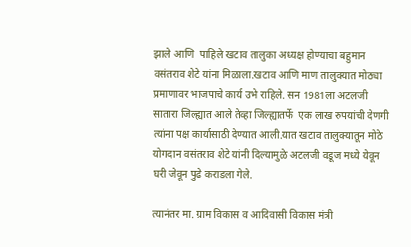झाले आणि  पाहिले खटाव तालुका अध्यक्ष होण्याचा बहुमान वसंतराव शेटे यांना मिळाला.खटाव आणि माण तालुक्यात मोठ्या प्रमाणावर भाजपाचे कार्य उभे राहिले. सन 1981ला अटलजी सातारा जिल्ह्यात आले तेव्हा जिल्ह्यातर्फे  एक लाख रुपयांची देणगी त्यांना पक्ष कार्यासाठी देण्यात आली.यात खटाव तालुक्यातून मोठे योगदान वसंतराव शेटे यांनी दिल्यामुळे अटलजी वडूज मध्ये येवून घरी जेवून पुढे कराडला गेले.

त्यानंतर मा. ग्राम विकास व आदिवासी विकास मंत्री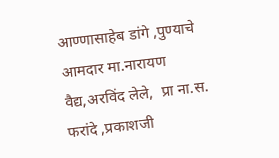आण्णासाहेब डांगे ,पुण्याचे आमदार मा.नारायण वैद्य,अरविंद लेले,  प्रा ना.स. फरांदे ,प्रकाशजी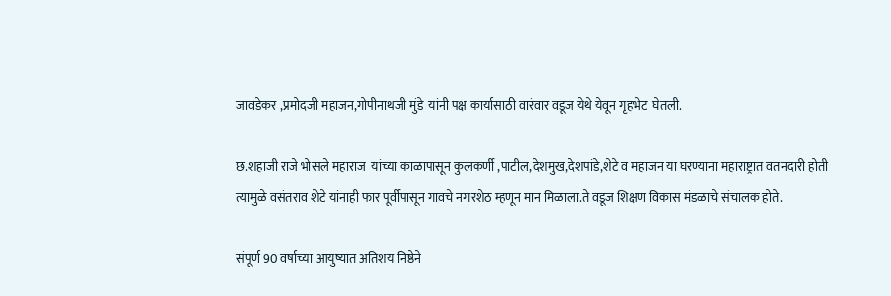जावडेकर ,प्रमोदजी महाजन,गोपीनाथजी मुंडे  यांनी पक्ष कार्यासाठी वारंवार वडूज येथे येवून गृहभेट  घेतली.

छ.शहाजी राजे भोसले महाराज  यांच्या काळापासून कुलकर्णी ,पाटील,देशमुख,देशपांडे,शेटे व महाजन या घरण्याना महाराष्ट्रात वतनदारी होती त्यामुळे वसंतराव शेटे यांनाही फार पूर्वीपासून गावचे नगरशेठ म्हणून मान मिळाला.ते वडूज शिक्षण विकास मंडळाचे संचालक होते.

संपूर्ण 90 वर्षाच्या आयुष्यात अतिशय निष्ठेने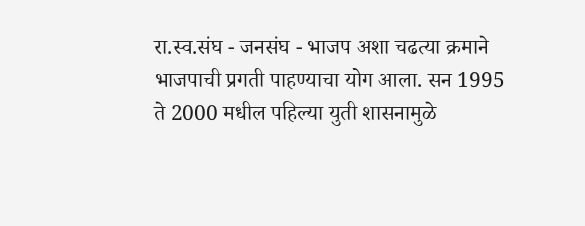रा.स्व.संघ - जनसंघ - भाजप अशा चढत्या क्रमाने भाजपाची प्रगती पाहण्याचा योग आला. सन 1995 ते 2000 मधील पहिल्या युती शासनामुळे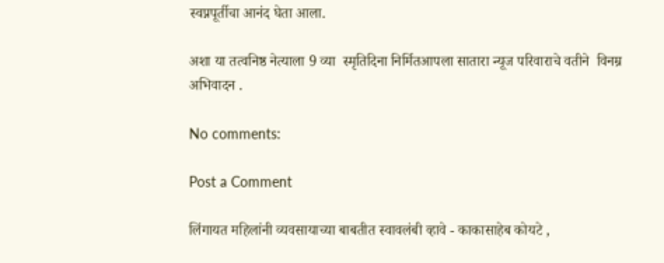स्वप्नपूर्तीचा आनंद घेता आला.

अशा या तत्वनिष्ठ नेत्याला 9 व्या  स्मृतिदिना निर्मितआपला सातारा न्यूज परिवाराचे वतीने  विनम्र अभिवादन .

No comments:

Post a Comment

लिंगायत महिलांनी व्यवसायाच्या बाबतीत स्वावलंबी व्हावे - काकासाहेब कोयटे ,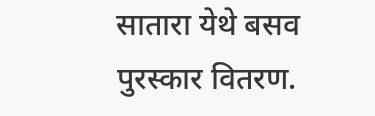सातारा येथे बसव पुरस्कार वितरण.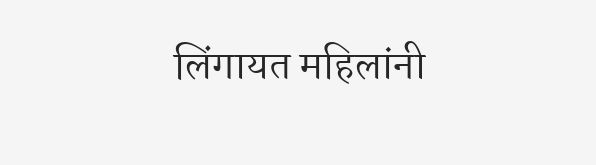लिंगायत महिलांनी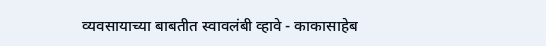व्यवसायाच्या बाबतीत स्वावलंबी व्हावे - काकासाहेब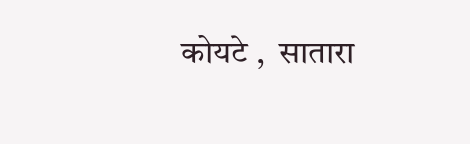कोयटे ,  सातारा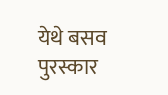येथे बसव पुरस्कार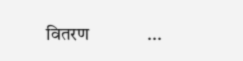वितरण             ...